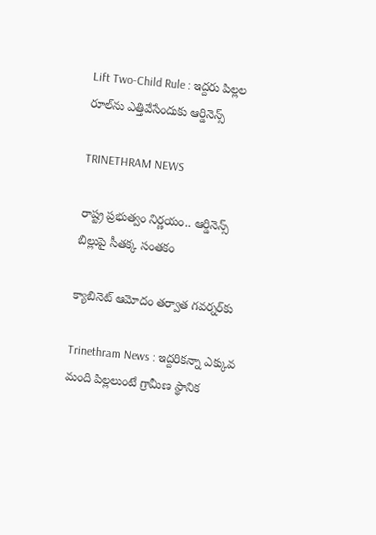Lift Two-Child Rule : ఇద్దరు పిల్లల రూల్‌ను ఎత్తివేసేందుకు ఆర్డినెన్స్‌

TRINETHRAM NEWS

రాష్ట్ర ప్రభుత్వం నిర్ణయం.. ఆర్డినెన్స్‌ బిల్లుపై సీతక్క సంతకం

క్యాబినెట్‌ ఆమోదం తర్వాత గవర్నర్‌కు

Trinethram News : ఇద్దరికన్నా ఎక్కువ మంది పిల్లలుంటే గ్రామీణ స్థానిక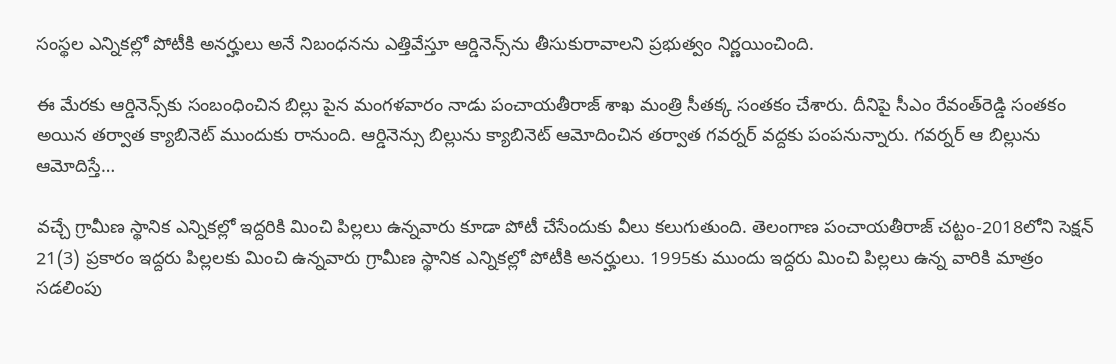సంస్థల ఎన్నికల్లో పోటీకి అనర్హులు అనే నిబంధనను ఎత్తివేస్తూ ఆర్డినెన్స్‌ను తీసుకురావాలని ప్రభుత్వం నిర్ణయించింది.

ఈ మేరకు ఆర్డినెన్స్‌కు సంబంధించిన బిల్లు పైన మంగళవారం నాడు పంచాయతీరాజ్‌ శాఖ మంత్రి సీతక్క సంతకం చేశారు. దీనిపై సీఎం రేవంత్‌రెడ్డి సంతకం అయిన తర్వాత క్యాబినెట్‌ ముందుకు రానుంది. ఆర్డినెన్సు బిల్లును క్యాబినెట్‌ ఆమోదించిన తర్వాత గవర్నర్‌ వద్దకు పంపనున్నారు. గవర్నర్‌ ఆ బిల్లును ఆమోదిస్తే…

వచ్చే గ్రామీణ స్థానిక ఎన్నికల్లో ఇద్దరికి మించి పిల్లలు ఉన్నవారు కూడా పోటీ చేసేందుకు వీలు కలుగుతుంది. తెలంగాణ పంచాయతీరాజ్‌ చట్టం-2018లోని సెక్షన్‌ 21(3) ప్రకారం ఇద్దరు పిల్లలకు మించి ఉన్నవారు గ్రామీణ స్థానిక ఎన్నికల్లో పోటీకి అనర్హులు. 1995కు ముందు ఇద్దరు మించి పిల్లలు ఉన్న వారికి మాత్రం సడలింపు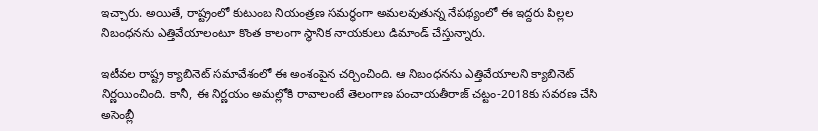ఇచ్చారు. అయితే, రాష్ట్రంలో కుటుంబ నియంత్రణ సమర్థంగా అమలవుతున్న నేపథ్యంలో ఈ ఇద్దరు పిల్లల నిబంధనను ఎత్తివేయాలంటూ కొంత కాలంగా స్థానిక నాయకులు డిమాండ్‌ చేస్తున్నారు.

ఇటీవల రాష్ట్ర క్యాబినెట్‌ సమావేశంలో ఈ అంశంపైన చర్చించింది. ఆ నిబంధనను ఎత్తివేయాలని క్యాబినెట్‌ నిర్ణయించింది. కానీ, ఈ నిర్ణయం అమల్లోకి రావాలంటే తెలంగాణ పంచాయతీరాజ్‌ చట్టం-2018కు సవరణ చేసి అసెంబ్లీ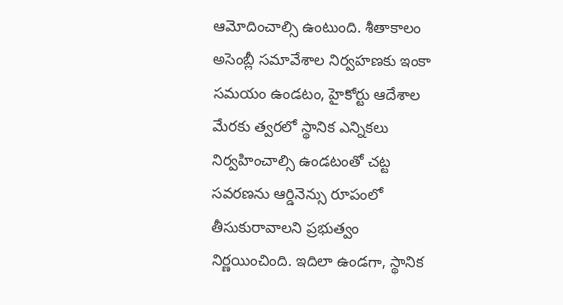ఆమోదించాల్సి ఉంటుంది. శీతాకాలం అసెంబ్లీ సమావేశాల నిర్వహణకు ఇంకా సమయం ఉండటం, హైకోర్టు ఆదేశాల మేరకు త్వరలో స్థానిక ఎన్నికలు నిర్వహించాల్సి ఉండటంతో చట్ట సవరణను ఆర్డినెన్సు రూపంలో తీసుకురావాలని ప్రభుత్వం నిర్ణయించింది. ఇదిలా ఉండగా, స్థానిక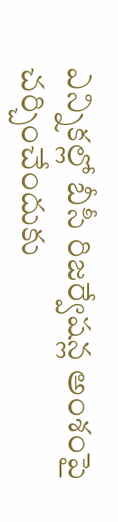ఎన్నికల్లో బీసీ రిజర్వేషన్ల అంశంపై చర్చించేందుకు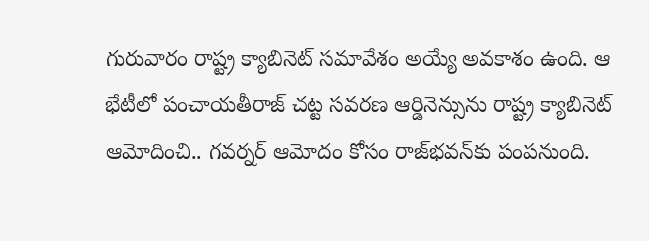గురువారం రాష్ట్ర క్యాబినెట్‌ సమావేశం అయ్యే అవకాశం ఉంది. ఆ భేటీలో పంచాయతీరాజ్‌ చట్ట సవరణ ఆర్డినెన్సును రాష్ట్ర క్యాబినెట్‌ ఆమోదించి.. గవర్నర్‌ ఆమోదం కోసం రాజ్‌భవన్‌కు పంపనుంది.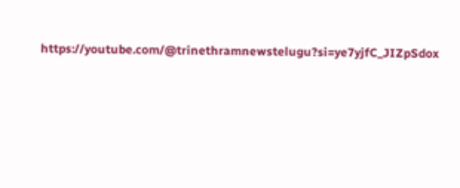https://youtube.com/@trinethramnewstelugu?si=ye7yjfC_JIZpSdox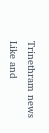Trinethram news
Like and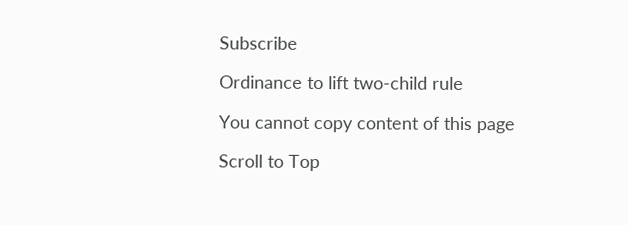Subscribe

Ordinance to lift two-child rule

You cannot copy content of this page

Scroll to Top